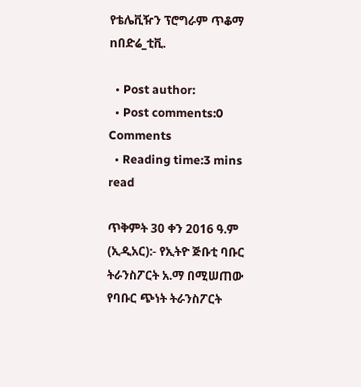የቴሌቪዥን ፕሮግራም ጥቆማ nበድሬ_ቲቪ.

  • Post author:
  • Post comments:0 Comments
  • Reading time:3 mins read

ጥቅምት 30 ቀን 2016 ዓ.ም (ኢዲአር):- የኢትዮ ጅቡቲ ባቡር ትራንስፖርት አ.ማ በሚሠጠው የባቡር ጭነት ትራንስፖርት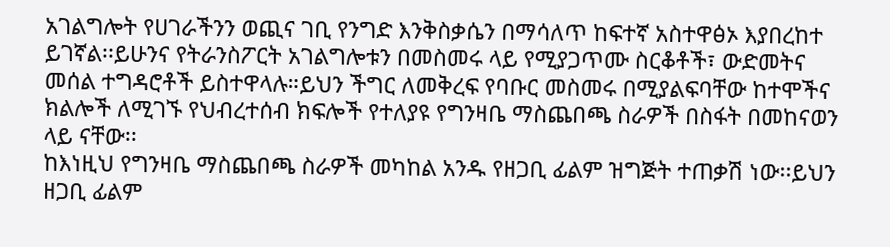አገልግሎት የሀገራችንን ወጪና ገቢ የንግድ እንቅስቃሴን በማሳለጥ ከፍተኛ አስተዋፅኦ እያበረከተ ይገኛል፡፡ይሁንና የትራንስፖርት አገልግሎቱን በመስመሩ ላይ የሚያጋጥሙ ስርቆቶች፣ ውድመትና መሰል ተግዳሮቶች ይስተዋላሉ።ይህን ችግር ለመቅረፍ የባቡር መስመሩ በሚያልፍባቸው ከተሞችና ክልሎች ለሚገኙ የህብረተሰብ ክፍሎች የተለያዩ የግንዛቤ ማስጨበጫ ስራዎች በስፋት በመከናወን ላይ ናቸው፡፡
ከእነዚህ የግንዛቤ ማስጨበጫ ስራዎች መካከል አንዱ የዘጋቢ ፊልም ዝግጅት ተጠቃሽ ነው፡፡ይህን ዘጋቢ ፊልም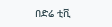በድሬ ቲቪ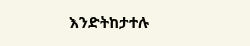እንድትከታተሉ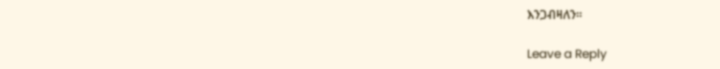እንጋብዛለን።

Leave a Reply